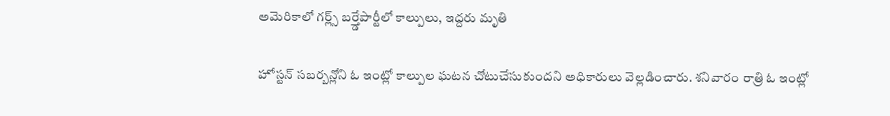అమెరికాలో గర్ల్స్ బర్త్డేపార్టీలో కాల్పులు, ఇద్దరు మృతి

హోస్టన్ సబర్బన్లోని ఓ ఇంట్లో కాల్పుల ఘటన చోటుచేసుకుందని అధికారులు వెల్లడించారు. శనివారం రాత్రి ఓ ఇంట్లో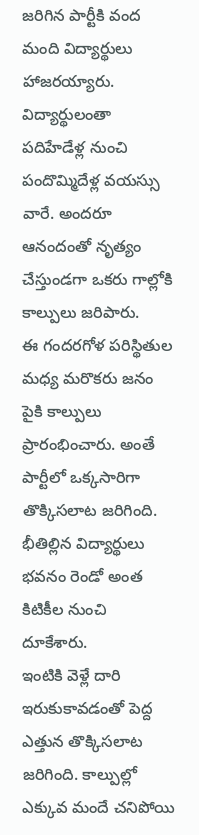జరిగిన పార్టీకి వంద మంది విద్యార్థులు హాజరయ్యారు. విద్యార్థులంతా పదిహేడేళ్ల నుంచి పందొమ్మిదేళ్ల వయస్సు వారే. అందరూ ఆనందంతో నృత్యం చేస్తుండగా ఒకరు గాల్లోకి కాల్పులు జరిపారు.
ఈ గందరగోళ పరిస్థితుల మధ్య మరొకరు జనం పైకి కాల్పులు ప్రారంభించారు. అంతే పార్టీలో ఒక్కసారిగా తొక్కిసలాట జరిగింది. భీతిల్లిన విద్యార్థులు భవనం రెండో అంత కిటికీల నుంచి దూకేశారు.
ఇంటికి వెళ్లే దారి ఇరుకుకావడంతో పెద్ద ఎత్తున తొక్కిసలాట జరిగింది. కాల్పుల్లో ఎక్కువ మందే చనిపోయి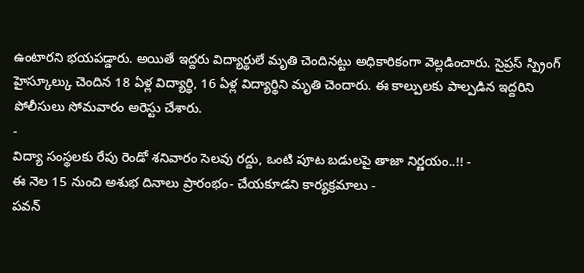ఉంటారని భయపడ్డారు. అయితే ఇద్దరు విద్యార్థులే మృతి చెందినట్టు అధికారికంగా వెల్లడించారు. సైప్రస్ స్ప్రింగ్ హైస్కూల్కు చెందిన 18 ఏళ్ల విద్యార్థి, 16 ఏళ్ల విద్యార్థిని మృతి చెందారు. ఈ కాల్పులకు పాల్పడిన ఇద్దరిని పోలీసులు సోమవారం అరెస్టు చేశారు.
-
విద్యా సంస్థలకు రేపు రెండో శనివారం సెలవు రద్దు, ఒంటి పూట బడులపై తాజా నిర్ణయం..!! -
ఈ నెల 15 నుంచి అశుభ దినాలు ప్రారంభం- చేయకూడని కార్యక్రమాలు -
పవన్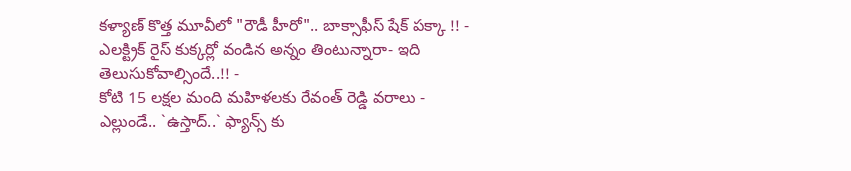కళ్యాణ్ కొత్త మూవీలో "రౌడీ హీరో".. బాక్సాఫీస్ షేక్ పక్కా !! -
ఎలక్ట్రిక్ రైస్ కుక్కర్లో వండిన అన్నం తింటున్నారా- ఇది తెలుసుకోవాల్సిందే..!! -
కోటి 15 లక్షల మంది మహిళలకు రేవంత్ రెడ్డి వరాలు -
ఎల్లుండే.. `ఉస్తాద్..` ఫ్యాన్స్ కు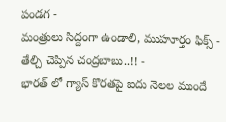పండగ -
మంత్రులు సిద్దంగా ఉండాలి, ముహూర్తం ఫిక్స్ - తేల్చి చెప్పిన చంద్రబాబు..!! -
భారత్ లో గ్యాస్ కొరతపై ఐదు నెలల ముందే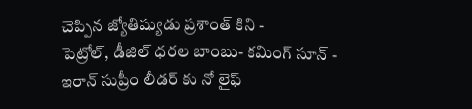చెప్పిన జ్యోతిష్యుడు ప్రశాంత్ కిని -
పెట్రోల్, డీజిల్ ధరల బాంబు- కమింగ్ సూన్ -
ఇరాన్ సుప్రీం లీడర్ కు నో లైఫ్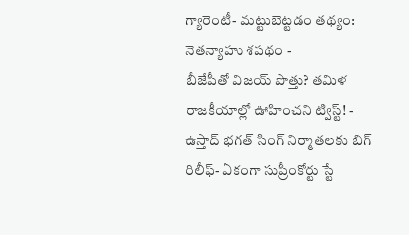గ్యారెంటీ- మట్టుబెట్టడం తథ్యం: నెతన్యాహు శపథం -
బీజేపీతో విజయ్ పొత్తు? తమిళ రాజకీయాల్లో ఊహించని ట్విస్ట్! -
ఉస్తాద్ భగత్ సింగ్ నిర్మాతలకు బిగ్ రిలీఫ్- ఏకంగా సుప్రీంకోర్టు స్టే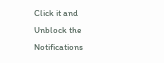Click it and Unblock the Notifications